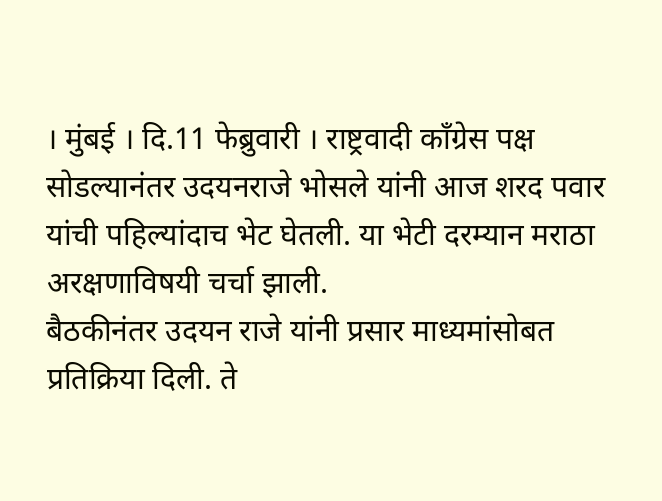। मुंबई । दि.11 फेब्रुवारी । राष्ट्रवादी काँग्रेस पक्ष सोडल्यानंतर उदयनराजे भोसले यांनी आज शरद पवार यांची पहिल्यांदाच भेट घेतली. या भेटी दरम्यान मराठा अरक्षणाविषयी चर्चा झाली.
बैठकीनंतर उदयन राजे यांनी प्रसार माध्यमांसोबत प्रतिक्रिया दिली. ते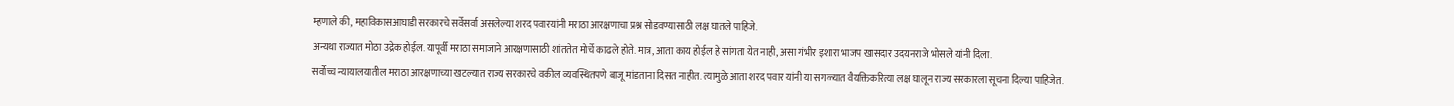म्हणाले की, महाविकासआघाडी सरकारचे सर्वेसर्वा असलेल्या शरद पवारयांनी मराठा आरक्षणाचा प्रश्न सोडवण्यासाठी लक्ष घातले पाहिजे.
अन्यथा राज्यात मोठा उद्रेक होईल. यापूर्वी मराठा समाजाने आरक्षणासाठी शांततेत मोर्चे काढले होते. मात्र, आता काय होईल हे सांगता येत नाही, असा गंभीर इशारा भाजप खासदार उदयनराजे भोसले यांनी दिला.
सर्वोच्च न्यायालयातील मराठा आरक्षणाच्या खटल्यात राज्य सरकारचे वकील व्यवस्थितपणे बाजू मांडताना दिसत नाहीत. त्यामुळे आता शरद पवार यांनी या सगळ्यात वैयक्तिकरित्या लक्ष घालून राज्य सरकारला सूचना दिल्या पाहिजेत.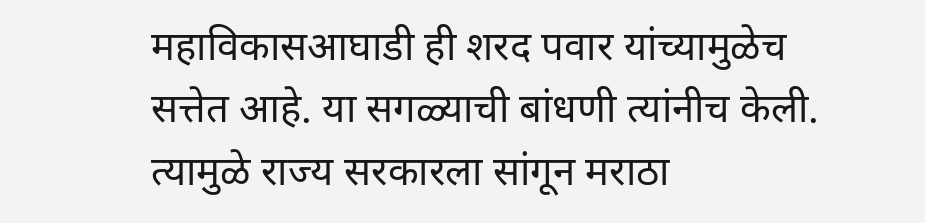महाविकासआघाडी ही शरद पवार यांच्यामुळेच सत्तेत आहे. या सगळ्याची बांधणी त्यांनीच केली. त्यामुळे राज्य सरकारला सांगून मराठा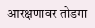आरक्षणावर तोडगा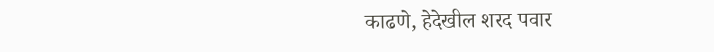काढणे, हेदेखील शरद पवार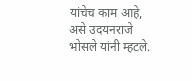यांचेच काम आहे, असे उदयनराजे भोसले यांनी म्हटले.